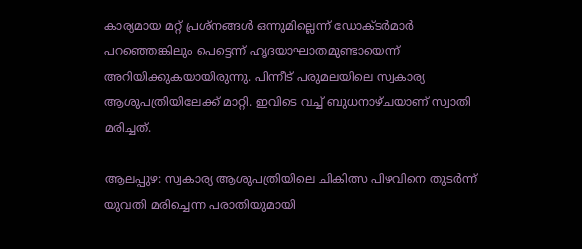കാര്യമായ മറ്റ് പ്രശ്നങ്ങള്‍ ഒന്നുമില്ലെന്ന് ഡോക്ടര്‍മാര്‍ പറഞ്ഞെങ്കിലും പെട്ടെന്ന് ഹൃദയാഘാതമുണ്ടായെന്ന് അറിയിക്കുകയായിരുന്നു. പിന്നീട് പരുമലയിലെ സ്വകാര്യ ആശുപത്രിയിലേക്ക് മാറ്റി. ഇവിടെ വച്ച് ബുധനാഴ്ചയാണ് സ്വാതി മരിച്ചത്.

ആലപ്പുഴ: സ്വകാര്യ ആശുപത്രിയിലെ ചികിത്സ പിഴവിനെ തുടര്‍ന്ന് യുവതി മരിച്ചെന്ന പരാതിയുമായി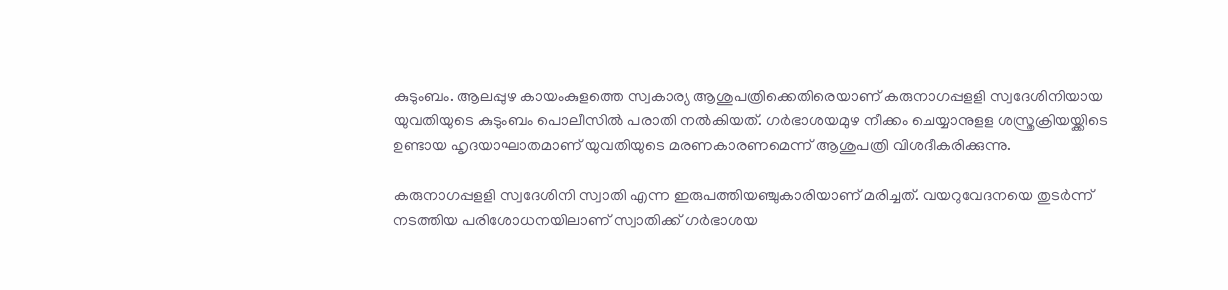കുടുംബം. ആലപ്പുഴ കായംകുളത്തെ സ്വകാര്യ ആശുപത്രിക്കെതിരെയാണ് കരുനാഗപ്പളളി സ്വദേശിനിയായ യുവതിയുടെ കുടുംബം പൊലീസില്‍ പരാതി നല്‍കിയത്. ഗര്‍ഭാശയമുഴ നീക്കം ചെയ്യാനുളള ശസ്ത്രക്രിയയ്ക്കിടെ ഉണ്ടായ ഹൃദയാഘാതമാണ് യുവതിയുടെ മരണകാരണമെന്ന് ആശുപത്രി വിശദീകരിക്കുന്നു.

കരുനാഗപ്പളളി സ്വദേശിനി സ്വാതി എന്ന ഇരുപത്തിയഞ്ചുകാരിയാണ് മരിച്ചത്. വയറുവേദനയെ തുടര്‍ന്ന് നടത്തിയ പരിശോധനയിലാണ് സ്വാതിക്ക് ഗര്‍ഭാശയ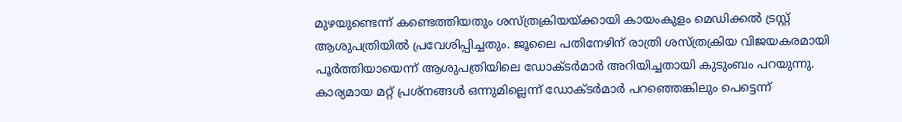മുഴയുണ്ടെന്ന് കണ്ടെത്തിയതും ശസ്ത്രക്രിയയ്ക്കായി കായംകുളം മെഡിക്കല്‍ ട്രസ്റ്റ് ആശുപത്രിയില്‍ പ്രവേശിപ്പിച്ചതും. ജൂലൈ പതിനേഴിന് രാത്രി ശസ്ത്രക്രിയ വിജയകരമായി പൂര്‍ത്തിയായെന്ന് ആശുപത്രിയിലെ ഡോക്ടര്‍മാര്‍ അറിയിച്ചതായി കുടുംബം പറയുന്നു. കാര്യമായ മറ്റ് പ്രശ്നങ്ങള്‍ ഒന്നുമില്ലെന്ന് ഡോക്ടര്‍മാര്‍ പറഞ്ഞെങ്കിലും പെട്ടെന്ന്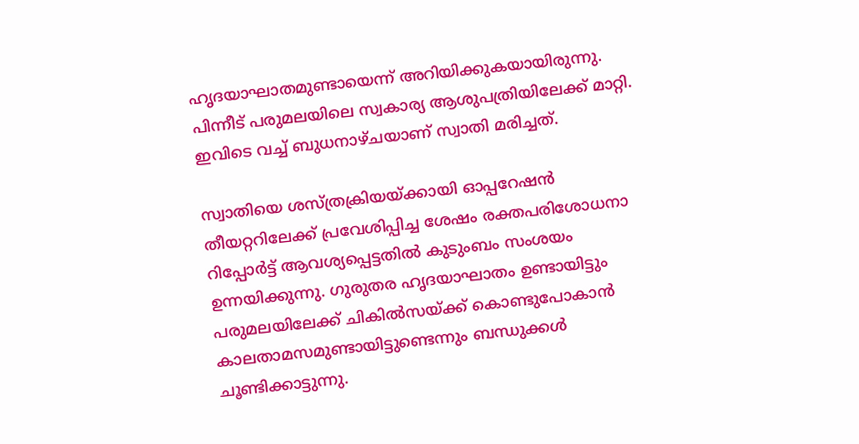ഹൃദയാഘാതമുണ്ടായെന്ന് അറിയിക്കുകയായിരുന്നു. പിന്നീട് പരുമലയിലെ സ്വകാര്യ ആശുപത്രിയിലേക്ക് മാറ്റി. ഇവിടെ വച്ച് ബുധനാഴ്ചയാണ് സ്വാതി മരിച്ചത്.

സ്വാതിയെ ശസ്ത്രക്രിയയ്ക്കായി ഓപ്പറേഷന്‍ തീയറ്ററിലേക്ക് പ്രവേശിപ്പിച്ച ശേഷം രക്തപരിശോധനാ റിപ്പോര്‍ട്ട് ആവശ്യപ്പെട്ടതില്‍ കുടുംബം സംശയം ഉന്നയിക്കുന്നു. ഗുരുതര ഹൃദയാഘാതം ഉണ്ടായിട്ടും പരുമലയിലേക്ക് ചികില്‍സയ്ക്ക് കൊണ്ടുപോകാന്‍ കാലതാമസമുണ്ടായിട്ടുണ്ടെന്നും ബന്ധുക്കള്‍ ചൂണ്ടിക്കാട്ടുന്നു.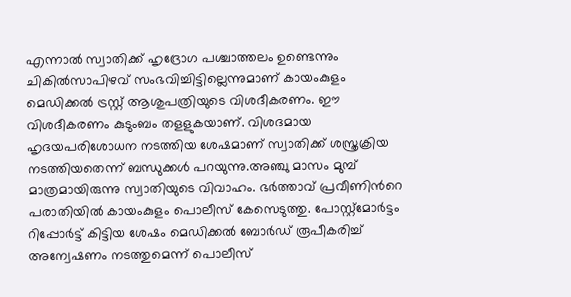എന്നാല്‍ സ്വാതിക്ക് ഹൃദ്രോഗ പശ്ചാത്തലം ഉണ്ടെന്നും ചികില്‍സാപിഴവ് സംഭവിച്ചിട്ടില്ലെന്നുമാണ് കായംകുളം മെഡിക്കല്‍ ട്രസ്റ്റ് ആശുപത്രിയുടെ വിശദീകരണം. ഈ വിശദീകരണം കുടുംബം തളളുകയാണ്. വിശദമായ ഹൃദയപരിശോധന നടത്തിയ ശേഷമാണ് സ്വാതിക്ക് ശസ്ത്രക്രിയ നടത്തിയതെന്ന് ബന്ധുക്കള്‍ പറയുന്നു.അഞ്ചു മാസം മുമ്പ് മാത്രമായിരുന്നു സ്വാതിയുടെ വിവാഹം. ഭര്‍ത്താവ് പ്രവീണിന്‍റെ പരാതിയില്‍ കായംകുളം പൊലീസ് കേസെടുത്തു. പോസ്റ്റ്മോര്‍ട്ടം റിപ്പോര്‍ട്ട് കിട്ടിയ ശേഷം മെഡിക്കല്‍ ബോര്‍ഡ് രൂപീകരിച്ച് അന്വേഷണം നടത്തുമെന്ന് പൊലീസ്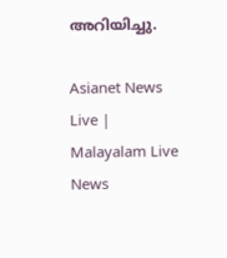അറിയിച്ചു.

Asianet News Live | Malayalam Live News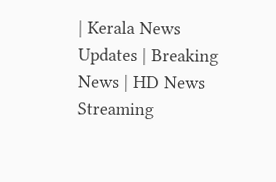| Kerala News Updates | Breaking News | HD News Streaming